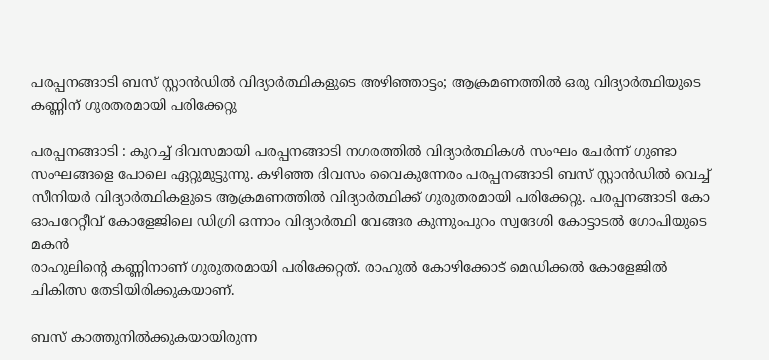പരപ്പനങ്ങാടി ബസ് സ്റ്റാന്‍ഡില്‍ വിദ്യാര്‍ത്ഥികളുടെ അഴിഞ്ഞാട്ടം; ആക്രമണത്തില്‍ ഒരു വിദ്യാര്‍ത്ഥിയുടെ കണ്ണിന് ഗുരതരമായി പരിക്കേറ്റു

പരപ്പനങ്ങാടി : കുറച്ച് ദിവസമായി പരപ്പനങ്ങാടി നഗരത്തില്‍ വിദ്യാര്‍ത്ഥികള്‍ സംഘം ചേര്‍ന്ന് ഗുണ്ടാ സംഘങ്ങളെ പോലെ ഏറ്റുമുട്ടുന്നു. കഴിഞ്ഞ ദിവസം വൈകുന്നേരം പരപ്പനങ്ങാടി ബസ് സ്റ്റാന്‍ഡില്‍ വെച്ച് സീനിയര്‍ വിദ്യാര്‍ത്ഥികളുടെ ആക്രമണത്തില്‍ വിദ്യാര്‍ത്ഥിക്ക് ഗുരുതരമായി പരിക്കേറ്റു. പരപ്പനങ്ങാടി കോ ഓപറേറ്റീവ് കോളേജിലെ ഡിഗ്രി ഒന്നാം വിദ്യാര്‍ത്ഥി വേങ്ങര കുന്നുംപുറം സ്വദേശി കോട്ടാടല്‍ ഗോപിയുടെ മകന്‍
രാഹുലിന്റെ കണ്ണിനാണ് ഗുരുതരമായി പരിക്കേറ്റത്. രാഹുല്‍ കോഴിക്കോട് മെഡിക്കല്‍ കോളേജില്‍ ചികിത്സ തേടിയിരിക്കുകയാണ്.

ബസ് കാത്തുനില്‍ക്കുകയായിരുന്ന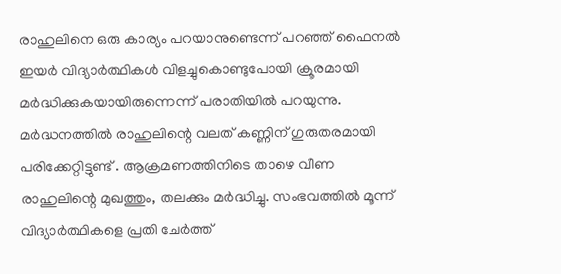രാഹുലിനെ ഒരു കാര്യം പറയാനുണ്ടെന്ന് പറഞ്ഞ് ഫൈനല്‍ ഇയര്‍ വിദ്യാര്‍ത്ഥികള്‍ വിളച്ചുകൊണ്ടുപോയി ക്രൂരമായി മര്‍ദ്ധിക്കുകയായിരുന്നെന്ന് പരാതിയില്‍ പറയുന്നു. മര്‍ദ്ധനത്തില്‍ രാഹുലിന്റെ വലത് കണ്ണിന് ഗുരുതരമായി പരിക്കേറ്റിട്ടുണ്ട് . ആക്രമണത്തിനിടെ താഴെ വീണ രാഹുലിന്റെ മുഖത്തും, തലക്കും മര്‍ദ്ധിച്ചു. സംഭവത്തില്‍ മൂന്ന് വിദ്യാര്‍ത്ഥികളെ പ്രതി ചേര്‍ത്ത്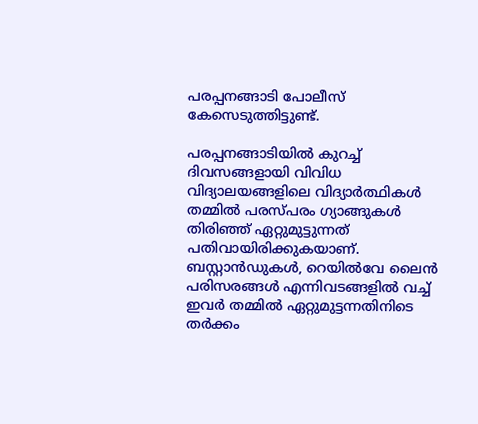പരപ്പനങ്ങാടി പോലീസ് കേസെടുത്തിട്ടുണ്ട്.

പരപ്പനങ്ങാടിയില്‍ കുറച്ച് ദിവസങ്ങളായി വിവിധ വിദ്യാലയങ്ങളിലെ വിദ്യാര്‍ത്ഥികള്‍ തമ്മില്‍ പരസ്പരം ഗ്യാങ്ങുകള്‍ തിരിഞ്ഞ് ഏറ്റുമുട്ടുന്നത് പതിവായിരിക്കുകയാണ്. ബസ്റ്റാന്‍ഡുകള്‍, റെയില്‍വേ ലൈന്‍ പരിസരങ്ങള്‍ എന്നിവടങ്ങളില്‍ വച്ച് ഇവര്‍ തമ്മില്‍ ഏറ്റുമുട്ടന്നതിനിടെ തര്‍ക്കം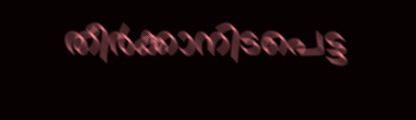തീര്‍ക്കാനിടപെട്ട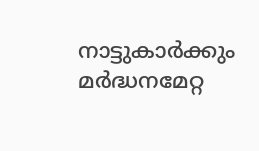നാട്ടുകാര്‍ക്കും മര്‍ദ്ധനമേറ്റ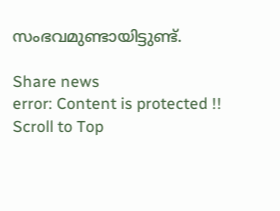സംഭവമുണ്ടായിട്ടുണ്ട്.

Share news
error: Content is protected !!
Scroll to Top